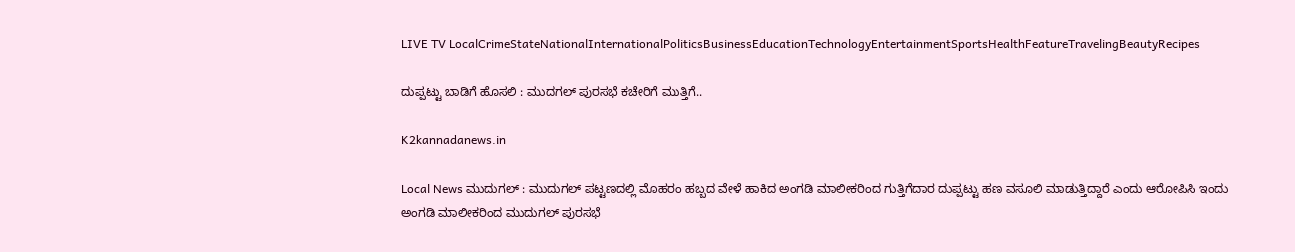LIVE TV LocalCrimeStateNationalInternationalPoliticsBusinessEducationTechnologyEntertainmentSportsHealthFeatureTravelingBeautyRecipes

ದುಪ್ಪಟ್ಟು ಬಾಡಿಗೆ ಹೊಸಲಿ : ಮುದಗಲ್ ಪುರಸಭೆ ಕಚೇರಿಗೆ ಮುತ್ತಿಗೆ..

K2kannadanews.in

Local News ಮುದುಗಲ್ : ಮುದುಗಲ್ ಪಟ್ಟಣದಲ್ಲಿ ಮೊಹರಂ ಹಬ್ಬದ ವೇಳೆ ಹಾಕಿದ ಅಂಗಡಿ ಮಾಲೀಕರಿಂದ ಗುತ್ತಿಗೆದಾರ ದುಪ್ಪಟ್ಟು ಹಣ ವಸೂಲಿ ಮಾಡುತ್ತಿದ್ದಾರೆ ಎಂದು ಆರೋಪಿಸಿ ಇಂದು ಅಂಗಡಿ ಮಾಲೀಕರಿಂದ ಮುದುಗಲ್ ಪುರಸಭೆ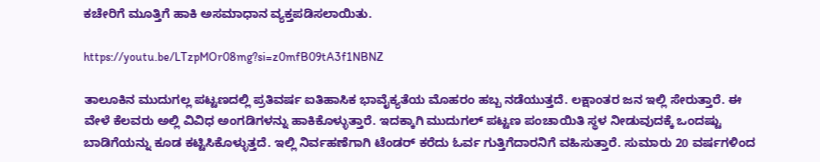ಕಚೇರಿಗೆ ಮೂತ್ತಿಗೆ ಹಾಕಿ ಅಸಮಾಧಾನ ವ್ಯಕ್ತಪಡಿಸಲಾಯಿತು.

https://youtu.be/LTzpMOr08mg?si=z0mfB09tA3f1NBNZ

ತಾಲೂಕಿನ ಮುದುಗಲ್ಲ ಪಟ್ಟಣದಲ್ಲಿ ಪ್ರತಿವರ್ಷ ಐತಿಹಾಸಿಕ ಭಾವೈಕ್ಯತೆಯ ಮೊಹರಂ ಹಬ್ಬ ನಡೆಯುತ್ತದೆ. ಲಕ್ಷಾಂತರ ಜನ ಇಲ್ಲಿ ಸೇರುತ್ತಾರೆ. ಈ ವೇಳೆ ಕೆಲವರು ಅಲ್ಲಿ ವಿವಿಧ ಅಂಗಡಿಗಳನ್ನು ಹಾಕಿಕೊಳ್ಳುತ್ತಾರೆ. ಇದಕ್ಕಾಗಿ ಮುದುಗಲ್ ಪಟ್ಟಣ ಪಂಚಾಯಿತಿ ಸ್ಥಳ ನೀಡುವುದಕ್ಕೆ ಒಂದಷ್ಟು ಬಾಡಿಗೆಯನ್ನು ಕೂಡ ಕಟ್ಟಿಸಿಕೊಳ್ಳುತ್ತದೆ. ಇಲ್ಲಿ ನಿರ್ವಹಣೆಗಾಗಿ ಟೆಂಡರ್ ಕರೆದು ಓರ್ವ ಗುತ್ತಿಗೆದಾರನಿಗೆ ವಹಿಸುತ್ತಾರೆ. ಸುಮಾರು 20 ವರ್ಷಗಳಿಂದ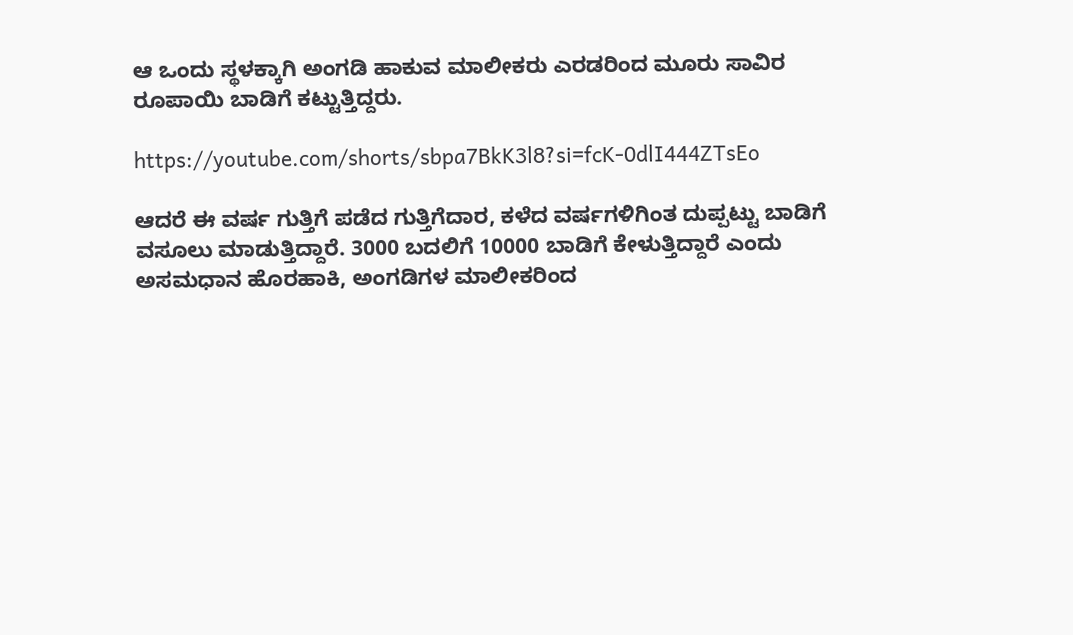ಆ ಒಂದು ಸ್ಥಳಕ್ಕಾಗಿ ಅಂಗಡಿ ಹಾಕುವ ಮಾಲೀಕರು ಎರಡರಿಂದ ಮೂರು ಸಾವಿರ ರೂಪಾಯಿ ಬಾಡಿಗೆ ಕಟ್ಟುತ್ತಿದ್ದರು.

https://youtube.com/shorts/sbpa7BkK3l8?si=fcK-0dlI444ZTsEo

ಆದರೆ ಈ ವರ್ಷ ಗುತ್ತಿಗೆ ಪಡೆದ ಗುತ್ತಿಗೆದಾರ, ಕಳೆದ ವರ್ಷಗಳಿಗಿಂತ ದುಪ್ಪಟ್ಟು ಬಾಡಿಗೆ ವಸೂಲು ಮಾಡುತ್ತಿದ್ದಾರೆ. 3000 ಬದಲಿಗೆ 10000 ಬಾಡಿಗೆ ಕೇಳುತ್ತಿದ್ದಾರೆ ಎಂದು ಅಸಮಧಾನ ಹೊರಹಾಕಿ, ಅಂಗಡಿಗಳ ಮಾಲೀಕರಿಂದ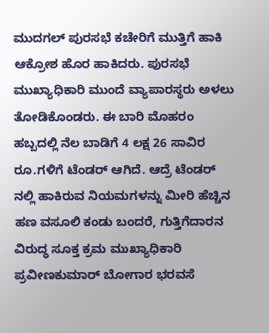ಮುದಗಲ್ ಪುರಸಭೆ ಕಚೇರಿಗೆ ಮುತ್ತಿಗೆ ಹಾಕಿ ಆಕ್ರೋಶ ಹೊರ ಹಾಕಿದರು. ಪುರಸಭೆ ಮುಖ್ಯಾಧಿಕಾರಿ ಮುಂದೆ ವ್ಯಾಪಾರಸ್ಥರು ಅಳಲು ತೋಡಿಕೊಂಡರು. ಈ ಬಾರಿ ಮೊಹರಂ ಹಬ್ಬದಲ್ಲಿ ನೆಲ ಬಾಡಿಗೆ 4 ಲಕ್ಷ 26 ಸಾವಿರ ರೂ.ಗಳಿಗೆ ಟೆಂಡರ್ ಆಗಿದೆ. ಆದ್ರೆ ಟೆಂಡರ್ ನಲ್ಲಿ ಹಾಕಿರುವ ನಿಯಮಗಳನ್ನು ಮೀರಿ ಹೆಚ್ಚಿನ ಹಣ ವಸೂಲಿ ಕಂಡು ಬಂದರೆ, ಗುತ್ತಿಗೆದಾರನ ವಿರುದ್ಧ ಸೂಕ್ತ ಕ್ರಮ ಮುಖ್ಯಾಧಿಕಾರಿ ಪ್ರವೀಣಕುಮಾರ್ ಬೋಗಾರ ಭರವಸೆ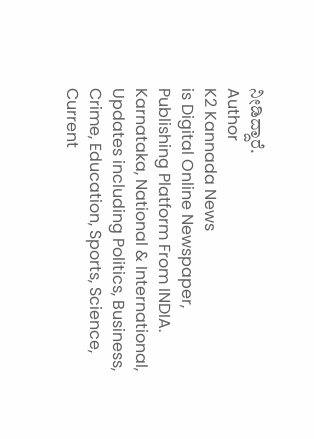ನೀಡಿದ್ದಾರೆ.
Author
K2 Kannada News
is Digital Online Newspaper, Publishing Platform From INDIA. Karnataka, National & International, Updates including Politics, Business, Crime, Education, Sports, Science, Current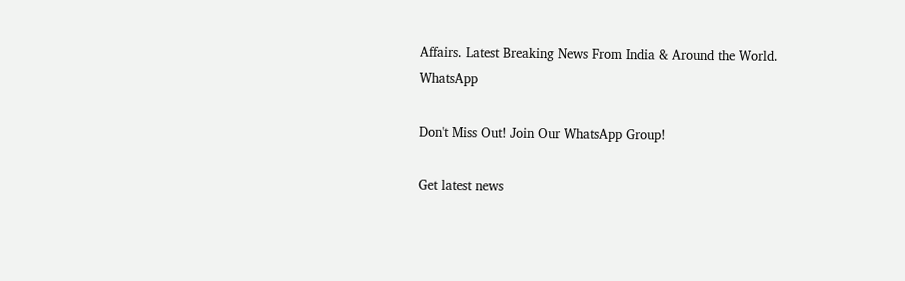Affairs. Latest Breaking News From India & Around the World.
WhatsApp

Don't Miss Out! Join Our WhatsApp Group!

Get latest news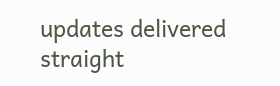updates delivered straight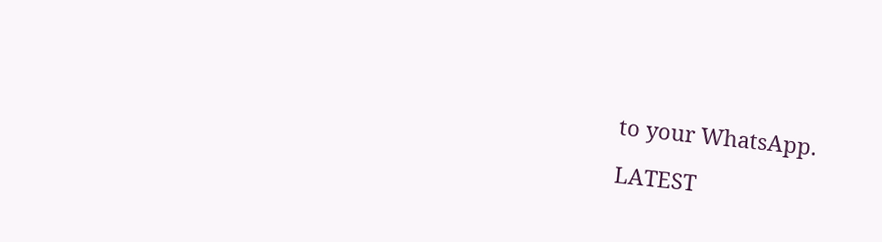to your WhatsApp.

LATEST